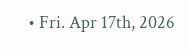• Fri. Apr 17th, 2026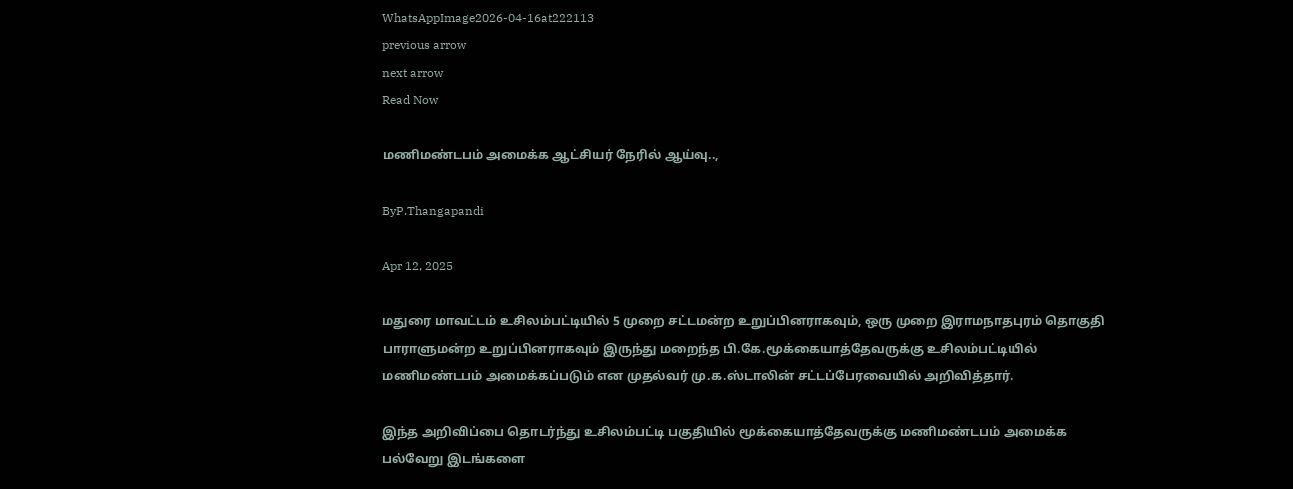WhatsAppImage2026-04-16at222113
previous arrow
next arrow
Read Now

மணிமண்டபம் அமைக்க ஆட்சியர் நேரில் ஆய்வு..,

ByP.Thangapandi

Apr 12, 2025

மதுரை மாவட்டம் உசிலம்பட்டியில் 5 முறை சட்டமன்ற உறுப்பினராகவும், ஒரு முறை இராமநாதபுரம் தொகுதி பாராளுமன்ற உறுப்பினராகவும் இருந்து மறைந்த பி.கே.மூக்கையாத்தேவருக்கு உசிலம்பட்டியில் மணிமண்டபம் அமைக்கப்படும் என முதல்வர் மு.க.ஸ்டாலின் சட்டப்பேரவையில் அறிவித்தார்.

இந்த அறிவிப்பை தொடர்ந்து உசிலம்பட்டி பகுதியில் மூக்கையாத்தேவருக்கு மணிமண்டபம் அமைக்க பல்வேறு இடங்களை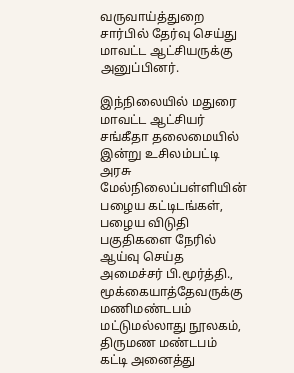வருவாய்த்துறை சார்பில் தேர்வு செய்து மாவட்ட ஆட்சியருக்கு அனுப்பினர்.

இந்நிலையில் மதுரை மாவட்ட ஆட்சியர் சங்கீதா தலைமையில் இன்று உசிலம்பட்டி அரசு மேல்நிலைப்பள்ளியின் பழைய கட்டிடங்கள், பழைய விடுதி பகுதிகளை நேரில் ஆய்வு செய்த அமைச்சர் பி.மூர்த்தி., மூக்கையாத்தேவருக்கு மணிமண்டபம் மட்டுமல்லாது நூலகம், திருமண மண்டபம் கட்டி அனைத்து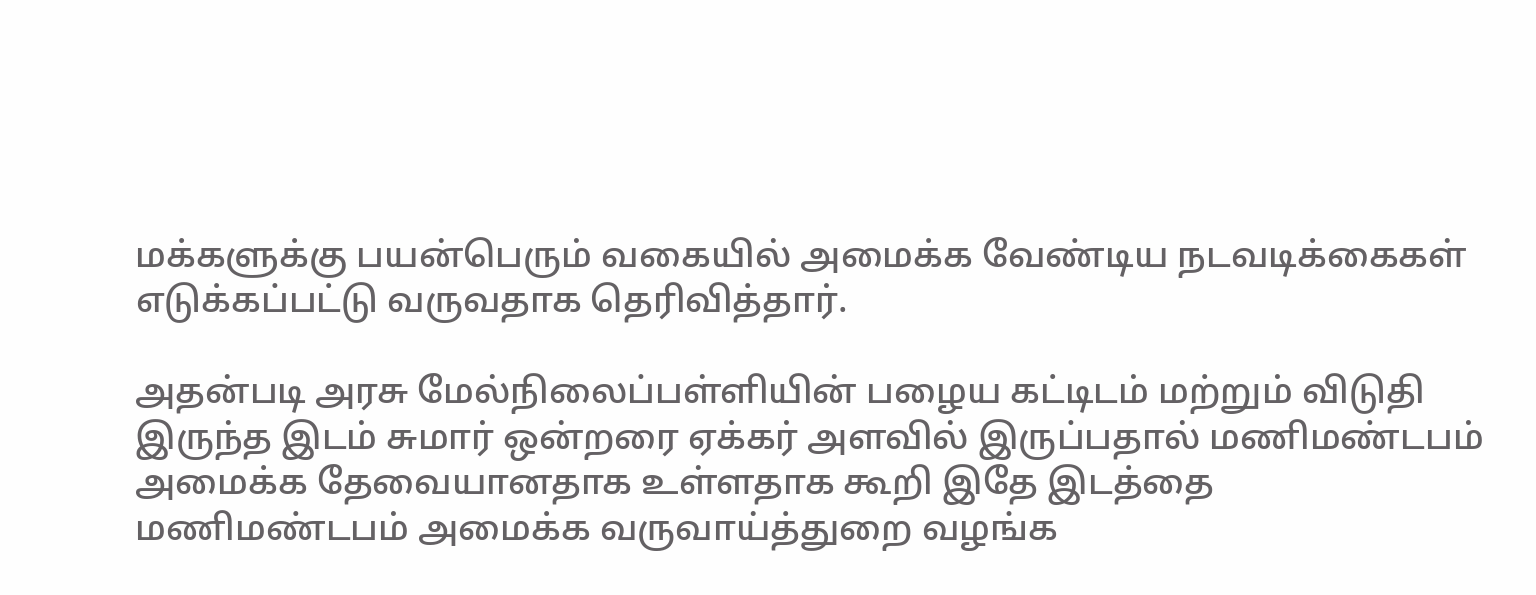மக்களுக்கு பயன்பெரும் வகையில் அமைக்க வேண்டிய நடவடிக்கைகள் எடுக்கப்பட்டு வருவதாக தெரிவித்தார்.

அதன்படி அரசு மேல்நிலைப்பள்ளியின் பழைய கட்டிடம் மற்றும் விடுதி இருந்த இடம் சுமார் ஒன்றரை ஏக்கர் அளவில் இருப்பதால் மணிமண்டபம் அமைக்க தேவையானதாக உள்ளதாக கூறி இதே இடத்தை மணிமண்டபம் அமைக்க வருவாய்த்துறை வழங்க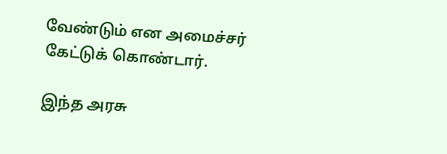வேண்டும் என அமைச்சர் கேட்டுக் கொண்டார்.

இந்த அரசு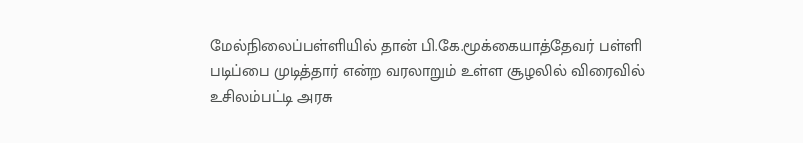மேல்நிலைப்பள்ளியில் தான் பி.கே.மூக்கையாத்தேவர் பள்ளி படிப்பை முடித்தார் என்ற வரலாறும் உள்ள சூழலில் விரைவில் உசிலம்பட்டி அரசு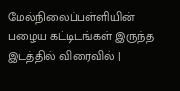மேல்நிலைப்பள்ளியின் பழைய கட்டிடங்கள் இருந்த இடத்தில் விரைவில் |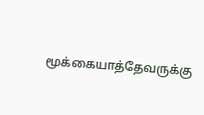மூக்கையாத்தேவருக்கு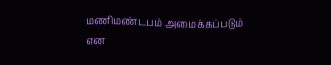மணிமண்டபம் அமைக்கப்படும் என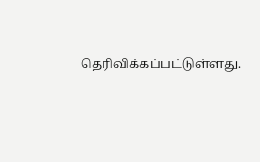தெரிவிக்கப்பட்டுள்ளது.